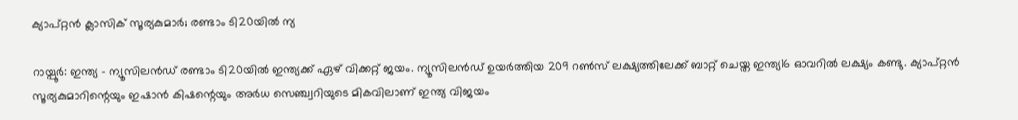ക്യാപ്റ്റന്‍ ക്ലാസിക് സൂര്യകുമാര്‍; രണ്ടാം ടി20യില്‍ ന്യ

റായ്പൂര്‍: ഇന്ത്യ – ന്യൂസിലന്‍ഡ് രണ്ടാം ടി20യില്‍ ഇന്ത്യക്ക് ഏഴ് വിക്കറ്റ് ജയം. ന്യൂസിലന്‍ഡ് ഉയര്‍ത്തിയ 209 റണ്‍സ് ലക്ഷ്യത്തിലേക്ക് ബാറ്റ് ചെയ്ത ഇന്ത്യ16 ഓവറില്‍ ലക്ഷ്യം കണ്ടു. ക്യാപ്റ്റന്‍ സൂര്യകുമാറിന്റെയും ഇഷാന്‍ കിഷന്റെയും അര്‍ധ സെഞ്ച്വറിയുടെ മികവിലാണ് ഇന്ത്യ വിജയം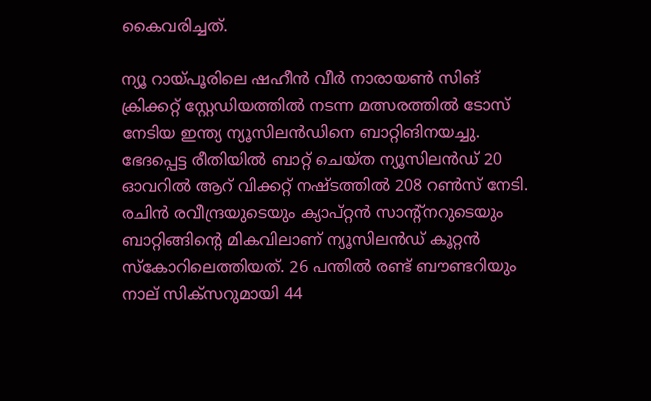കൈവരിച്ചത്.

ന്യൂ റായ്പൂരിലെ ഷഹീന്‍ വീര്‍ നാരായണ്‍ സിങ് ക്രിക്കറ്റ് സ്റ്റേഡിയത്തില്‍ നടന്ന മത്സരത്തില്‍ ടോസ് നേടിയ ഇന്ത്യ ന്യൂസിലന്‍ഡിനെ ബാറ്റിങിനയച്ചു. ഭേദപ്പെട്ട രീതിയില്‍ ബാറ്റ് ചെയ്ത ന്യൂസിലന്‍ഡ് 20 ഓവറില്‍ ആറ് വിക്കറ്റ് നഷ്ടത്തില്‍ 208 റണ്‍സ് നേടി. രചിന്‍ രവീന്ദ്രയുടെയും ക്യാപ്റ്റന്‍ സാന്റ്‌നറുടെയും ബാറ്റിങ്ങിന്റെ മികവിലാണ് ന്യൂസിലന്‍ഡ് കൂറ്റന്‍ സ്‌കോറിലെത്തിയത്. 26 പന്തില്‍ രണ്ട് ബൗണ്ടറിയും നാല് സിക്സറുമായി 44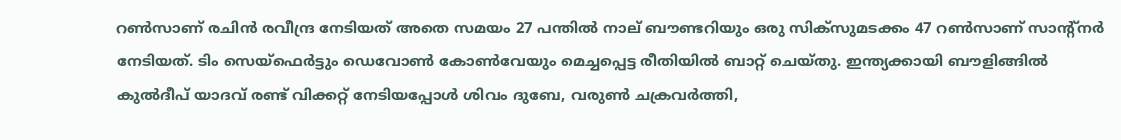റണ്‍സാണ് രചിന്‍ രവീന്ദ്ര നേടിയത് അതെ സമയം 27 പന്തില്‍ നാല് ബൗണ്ടറിയും ഒരു സിക്‌സുമടക്കം 47 റണ്‍സാണ് സാന്റ്‌നര്‍ നേടിയത്. ടിം സെയ്‌ഫെര്‍ട്ടും ഡെവോണ്‍ കോണ്‍വേയും മെച്ചപ്പെട്ട രീതിയില്‍ ബാറ്റ് ചെയ്തു. ഇന്ത്യക്കായി ബൗളിങ്ങില്‍ കുല്‍ദീപ് യാദവ് രണ്ട് വിക്കറ്റ് നേടിയപ്പോള്‍ ശിവം ദുബേ, വരുണ്‍ ചക്രവര്‍ത്തി,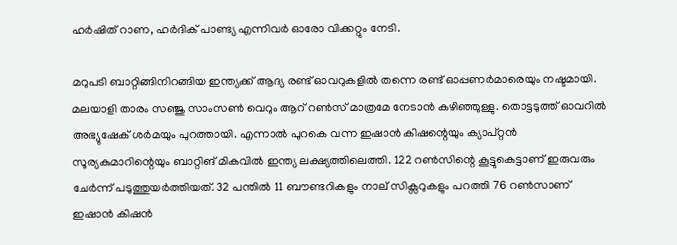ഹര്‍ഷിത് റാണ, ഹര്‍ദിക് പാണ്ട്യ എന്നിവര്‍ ഓരോ വിക്കറ്റും നേടി.

മറുപടി ബാറ്റിങ്ങിനിറങ്ങിയ ഇന്ത്യക്ക് ആദ്യ രണ്ട് ഓവറുകളില്‍ തന്നെ രണ്ട് ഓപ്പണര്‍മാരെയും നഷ്ടമായി. മലയാളി താരം സഞ്ജു സാംസണ്‍ വെറും ആറ് റണ്‍സ് മാത്രമേ നേടാന്‍ കഴിഞ്ഞുള്ളു. തൊട്ടടുത്ത് ഓവറില്‍ അഭ്യുഷേക് ശര്‍മയും പുറത്തായി. എന്നാല്‍ പുറകെ വന്ന ഇഷാന്‍ കിഷന്റെയും ക്യാപ്റ്റന്‍ സൂര്യകുമാറിന്റെയും ബാറ്റിങ് മികവില്‍ ഇന്ത്യ ലക്ഷ്യത്തിലെത്തി. 122 റണ്‍സിന്റെ കൂട്ടുകെട്ടാണ് ഇരുവരും ചേര്‍ന്ന് പടുത്തുയര്‍ത്തിയത്. 32 പന്തില്‍ 11 ബൗണ്ടറികളും നാല് സിക്സറുകളും പറത്തി 76 റണ്‍സാണ് ഇഷാന്‍ കിഷന്‍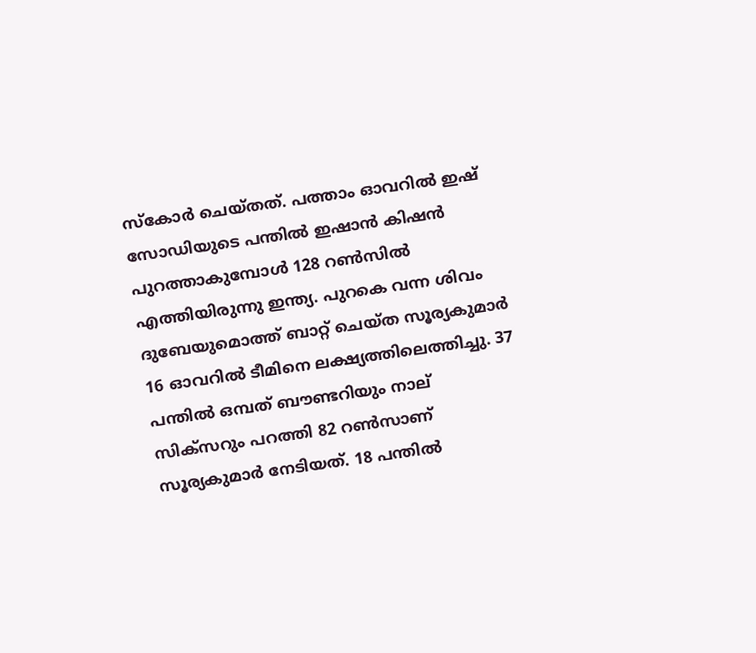സ്‌കോര്‍ ചെയ്തത്. പത്താം ഓവറില്‍ ഇഷ് സോഡിയുടെ പന്തില്‍ ഇഷാന്‍ കിഷന്‍ പുറത്താകുമ്പോള്‍ 128 റണ്‍സില്‍ എത്തിയിരുന്നു ഇന്ത്യ. പുറകെ വന്ന ശിവം ദുബേയുമൊത്ത് ബാറ്റ് ചെയ്ത സൂര്യകുമാര്‍ 16 ഓവറില്‍ ടീമിനെ ലക്ഷ്യത്തിലെത്തിച്ചു. 37 പന്തില്‍ ഒമ്പത് ബൗണ്ടറിയും നാല് സിക്സറും പറത്തി 82 റണ്‍സാണ് സൂര്യകുമാര്‍ നേടിയത്. 18 പന്തില്‍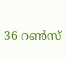36 റണ്‍സ്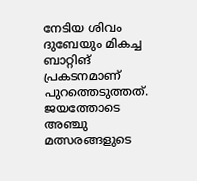നേടിയ ശിവം ദുബേയും മികച്ച ബാറ്റിങ് പ്രകടനമാണ് പുറത്തെടുത്തത്.
ജയത്തോടെ അഞ്ചു മത്സരങ്ങളുടെ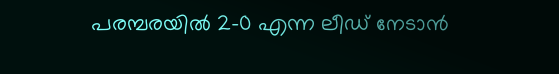പരമ്പരയില്‍ 2-0 എന്ന ലീഡ് നേടാന്‍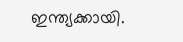ഇന്ത്യക്കായി.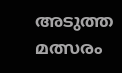അടുത്ത മത്സരം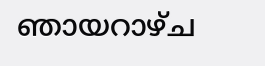ഞായറാഴ്ച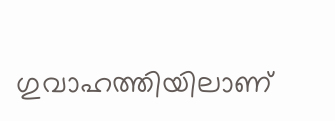ഗുവാഹത്തിയിലാണ്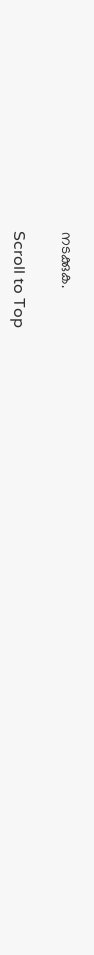നടക്കുക.

Scroll to Top